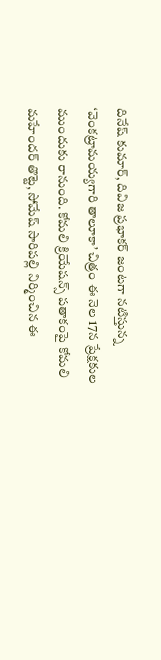దినేష్ కుమార్, దివిజ ప్రభాకర్ జంటగా నటిస్తున్న ‘వెంకట్రామయ్యగారి తాలూకా’ చిత్రం ఈ నెల 17న ప్రేక్షకుల ముందుకు రానుంది. కోమలి క్రియేషన్స్ పతాకంపై కోమలి మహేందర్ తొట్టె, సోమేష్ సారిపల్లి నిర్మించిన ఈ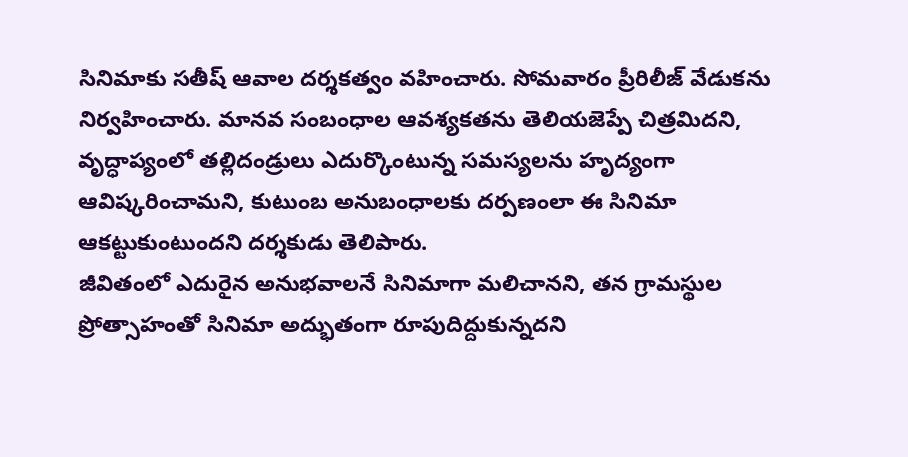సినిమాకు సతీష్ ఆవాల దర్శకత్వం వహించారు. సోమవారం ప్రీరిలీజ్ వేడుకను నిర్వహించారు. మానవ సంబంధాల ఆవశ్యకతను తెలియజెప్పే చిత్రమిదని, వృద్ధాప్యంలో తల్లిదండ్రులు ఎదుర్కొంటున్న సమస్యలను హృద్యంగా ఆవిష్కరించామని, కుటుంబ అనుబంధాలకు దర్పణంలా ఈ సినిమా ఆకట్టుకుంటుందని దర్శకుడు తెలిపారు.
జీవితంలో ఎదురైన అనుభవాలనే సినిమాగా మలిచానని, తన గ్రామస్థుల ప్రోత్సాహంతో సినిమా అద్భుతంగా రూపుదిద్దుకున్నదని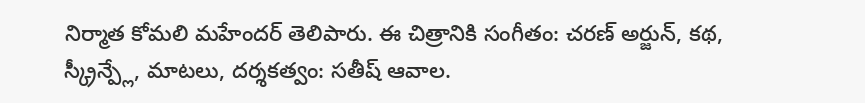నిర్మాత కోమలి మహేందర్ తెలిపారు. ఈ చిత్రానికి సంగీతం: చరణ్ అర్జున్, కథ, స్క్రీన్ప్లే, మాటలు, దర్శకత్వం: సతీష్ ఆవాల.